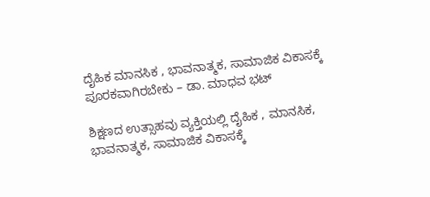ದೈಹಿಕ ಮಾನಸಿಕ , ಭಾವನಾತ್ಮಕ, ಸಾಮಾಜಿಕ ವಿಕಾಸಕ್ಕೆ ಪೂರಕವಾಗಿರಬೇಕು – ಡಾ. ಮಾಧವ ಭಟ್

ಶಿಕ್ಷಣದ ಉತ್ಸಾಹವು ವ್ಯಕ್ತಿಯಲ್ಲಿ ದೈಹಿಕ , ಮಾನಸಿಕ, ಭಾವನಾತ್ಮಕ, ಸಾಮಾಜಿಕ ವಿಕಾಸಕ್ಕೆ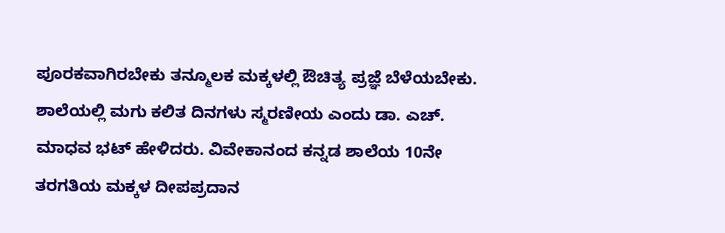ಪೂರಕವಾಗಿರಬೇಕು ತನ್ಮೂಲಕ ಮಕ್ಕಳಲ್ಲಿ ಔಚಿತ್ಯ ಪ್ರಜ್ಞೆ ಬೆಳೆಯಬೇಕು. ಶಾಲೆಯಲ್ಲಿ ಮಗು ಕಲಿತ ದಿನಗಳು ಸ್ಮರಣೀಯ ಎಂದು ಡಾ. ಎಚ್. ಮಾಧವ ಭಟ್ ಹೇಳಿದರು. ವಿವೇಕಾನಂದ ಕನ್ನಡ ಶಾಲೆಯ 10ನೇ ತರಗತಿಯ ಮಕ್ಕಳ ದೀಪಪ್ರದಾನ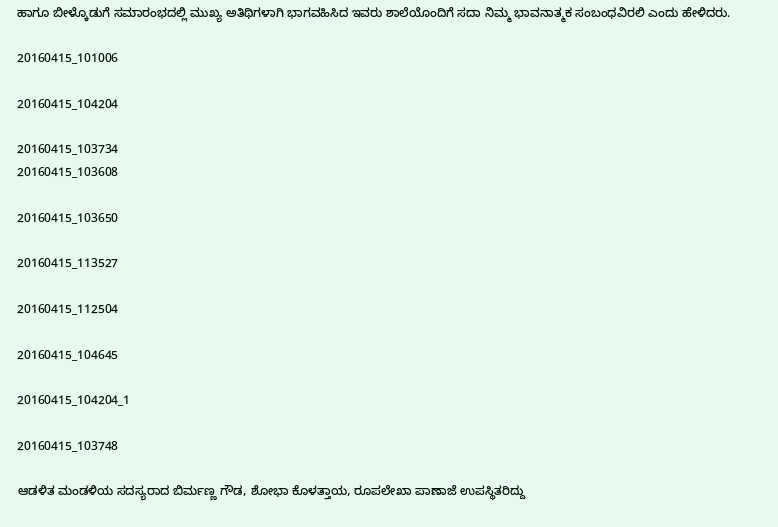ಹಾಗೂ ಬೀಳ್ಕೊಡುಗೆ ಸಮಾರಂಭದಲ್ಲಿ ಮುಖ್ಯ ಅತಿಥಿಗಳಾಗಿ ಭಾಗವಹಿಸಿದ ಇವರು ಶಾಲೆಯೊಂದಿಗೆ ಸದಾ ನಿಮ್ಮ ಭಾವನಾತ್ಮಕ ಸಂಬಂಧವಿರಲಿ ಎಂದು ಹೇಳಿದರು.

20160415_101006

20160415_104204

20160415_103734
20160415_103608

20160415_103650

20160415_113527

20160415_112504

20160415_104645

20160415_104204_1

20160415_103748

ಆಡಳಿತ ಮಂಡಳಿಯ ಸದಸ್ಯರಾದ ಬಿರ್ಮಣ್ಣ ಗೌಡ, ಶೋಭಾ ಕೊಳತ್ತಾಯ, ರೂಪಲೇಖಾ ಪಾಣಾಜೆ ಉಪಸ್ಥಿತರಿದ್ದು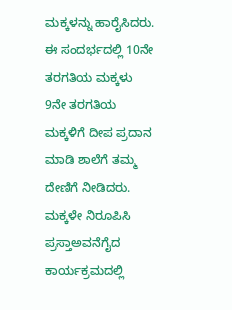ಮಕ್ಕಳನ್ನು ಹಾರೈಸಿದರು. ಈ ಸಂದರ್ಭದಲ್ಲಿ 10ನೇ ತರಗತಿಯ ಮಕ್ಕಳು 9ನೇ ತರಗತಿಯ ಮಕ್ಕಳಿಗೆ ದೀಪ ಪ್ರದಾನ ಮಾಡಿ ಶಾಲೆಗೆ ತಮ್ಮ ದೇಣಿಗೆ ನೀಡಿದರು. ಮಕ್ಕಳೇ ನಿರೂಪಿಸಿ ಪ್ರಸ್ತಾಅವನೆಗೈದ ಕಾರ್ಯಕ್ರಮದಲ್ಲಿ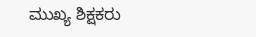ಮುಖ್ಯ ಶಿಕ್ಷಕರು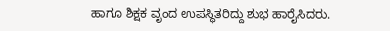ಹಾಗೂ ಶಿಕ್ಷಕ ವೃಂದ ಉಪಸ್ಥಿತರಿದ್ದು ಶುಭ ಹಾರೈಸಿದರು.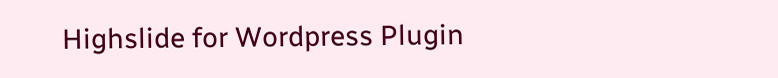Highslide for Wordpress Plugin